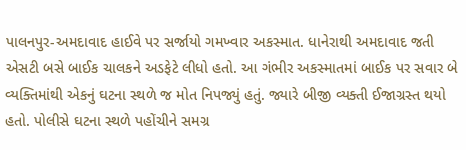પાલનપુર-અમદાવાદ હાઈવે પર સર્જાયો ગમખ્વાર અકસ્માત. ધાનેરાથી અમદાવાદ જતી એસટી બસે બાઈક ચાલકને અડફેટે લીધો હતો. આ ગંભીર અકસ્માતમાં બાઈક પર સવાર બે વ્યક્તિમાંથી એકનું ઘટના સ્થળે જ મોત નિપજ્યું હતું. જ્યારે બીજી વ્યક્તી ઈજાગ્રસ્ત થયો હતો. પોલીસે ઘટના સ્થળે પહોંચીને સમગ્ર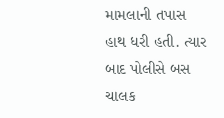મામલાની તપાસ હાથ ધરી હતી. ત્યાર બાદ પોલીસે બસ ચાલક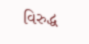વિરુદ્ધ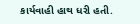કાર્યવાહી હાથ ધરી હતી.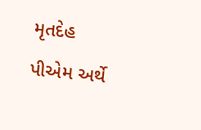મૃતદેહ પીએમ અર્થે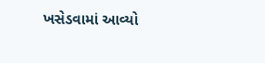ખસેડવામાં આવ્યો